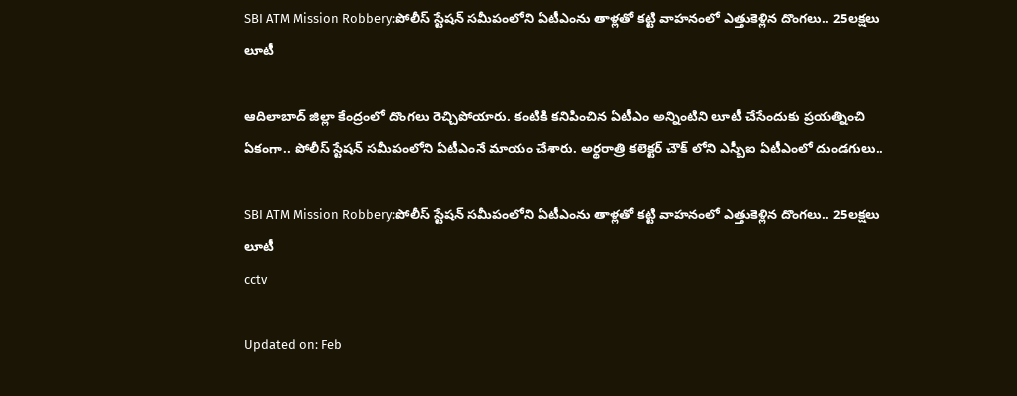SBI ATM Mission Robbery:పోలీస్ స్టేషన్ సమీపంలోని ఏటీఎంను తాళ్లతో కట్టి వాహనంలో ఎత్తుకెళ్లిన దొంగలు.. 25లక్షలు లూటీ

ఆదిలాబాద్ జిల్లా కేంద్రంలో దొంగలు రెచ్చిపోయారు. కంటికి కనిపించిన ఏటీఎం అన్నింటిని లూటీ చేసేందుకు ప్రయత్నించి ఏకంగా.. పోలీస్ స్టేషన్ సమీపంలోని ఏటీఎంనే మాయం చేశారు. అర్థరాత్రి కలెక్టర్ చౌక్ లోని ఎస్బీఐ ఏటీఎంలో దుండగులు..

SBI ATM Mission Robbery:పోలీస్ స్టేషన్ సమీపంలోని ఏటీఎంను తాళ్లతో కట్టి వాహనంలో ఎత్తుకెళ్లిన దొంగలు.. 25లక్షలు లూటీ
cctv

Updated on: Feb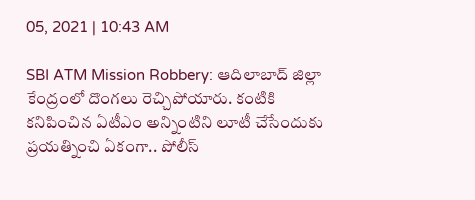05, 2021 | 10:43 AM

SBI ATM Mission Robbery: ఆదిలాబాద్ జిల్లా కేంద్రంలో దొంగలు రెచ్చిపోయారు. కంటికి కనిపించిన ఏటీఎం అన్నింటిని లూటీ చేసేందుకు ప్రయత్నించి ఏకంగా.. పోలీస్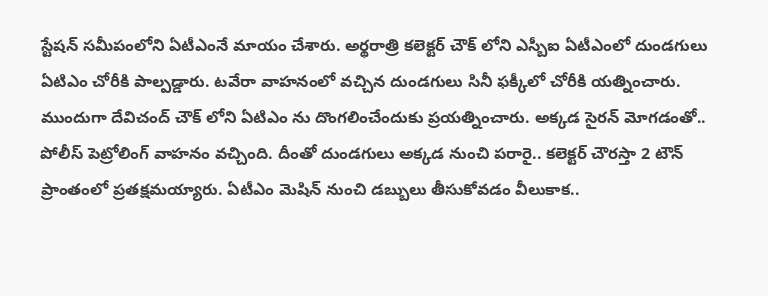స్టేషన్ సమీపంలోని ఏటీఎంనే మాయం చేశారు. అర్థరాత్రి కలెక్టర్ చౌక్ లోని ఎస్బీఐ ఏటీఎంలో దుండగులు ఏటిఎం చోరీకి పాల్పడ్డారు. టవేరా వాహనంలో వచ్చిన దుండగులు సినీ ఫక్కీలో చోరీకి యత్నించారు. ముందుగా దేవిచంద్ చౌక్ లోని ఏటిఎం ను దొంగలించేందుకు ప్రయత్నించారు. అక్కడ సైరన్ మోగడంతో.. పోలీస్ పెట్రోలింగ్ వాహనం వచ్చింది. దీంతో దుండగులు అక్కడ నుంచి పరారై.. కలెక్టర్ చౌరస్తా 2 టౌన్ ప్రాంతంలో ప్రతక్షమయ్యారు. ఏటీఎం మెషిన్ నుంచి డబ్బులు తీసుకోవడం వీలుకాక..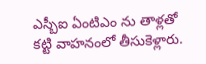ఎస్బీఐ ఏంటిఎం ను తాళ్లతో కట్టి వాహనంలో తీసుకెళ్లారు.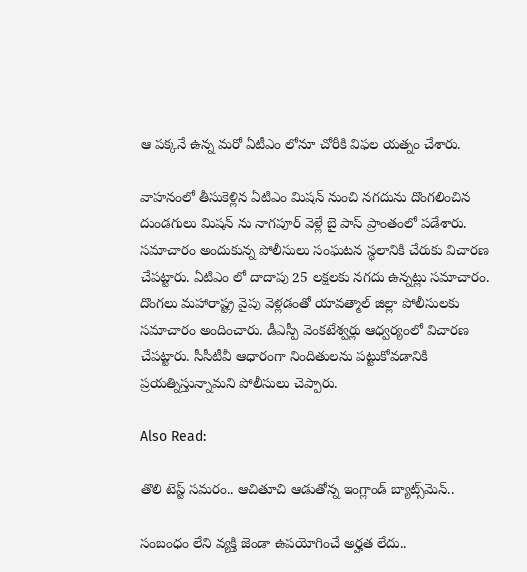ఆ పక్కనే ఉన్న మరో ఏటీఎం లోనూ చోరీకి విఫల యత్నం చేశారు.

వాహనంలో తీసుకెళ్లిన ఏటిఎం మిషన్ నుంచి నగదును దొంగలించిన దుండగులు మిషన్ ను నాగపూర్ వెళ్లే బై పాస్ ప్రాంతంలో పడేశారు. సమాచారం అందుకున్న పోలీసులు సంఘటన స్థలానికి చేరుకు విచారణ చేపట్టారు. ఏటిఎం లో దాదాపు 25 లక్షలకు నగదు ఉన్నట్లు సమాచారం. దొంగలు మహారాష్ట్ర వైపు వెళ్లడంతో యావత్మాల్ జిల్లా పోలీసులకు సమాచారం అందించారు. డీఎస్పీ వెంకటేశ్వర్లు ఆధ్వర్యంలో విచారణ చేపట్టారు. సీసీటీవీ ఆధారంగా నిందితులను పట్టుకోవడానికి ప్రయత్నిస్తున్నామని పోలీసులు చెప్పారు.

Also Read:

తొలి టెస్ట్ సమరం.. ఆచితూచి ఆడుతోన్న ఇంగ్లాండ్ బ్యాట్స్‌మెన్..

సంబంధం లేని వ్యక్తి జెండా ఉపయోగించే అర్హత లేదు..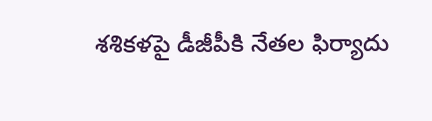శశికళపై డీజీపీకి నేతల ఫిర్యాదు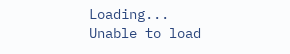Loading...
Unable to load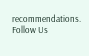recommendations.
Follow Us